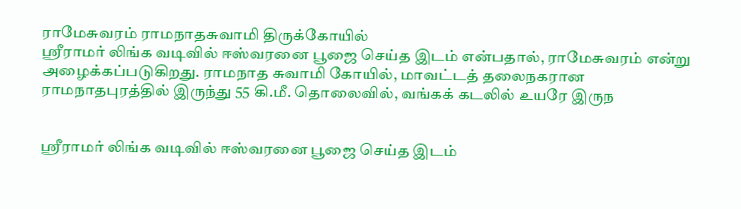ராமேசுவரம் ராமநாதசுவாமி திருக்கோயில்
ஸ்ரீராமர் லிங்க வடிவில் ஈஸ்வரனை பூஜை செய்த இடம் என்பதால், ராமேசுவரம் என்று அழைக்கப்படுகிறது. ராமநாத சுவாமி கோயில், மாவட்டத் தலைநகரான ராமநாதபுரத்தில் இருந்து 55 கி.மீ. தொலைவில், வங்கக் கடலில் உயரே இருந


ஸ்ரீராமர் லிங்க வடிவில் ஈஸ்வரனை பூஜை செய்த இடம்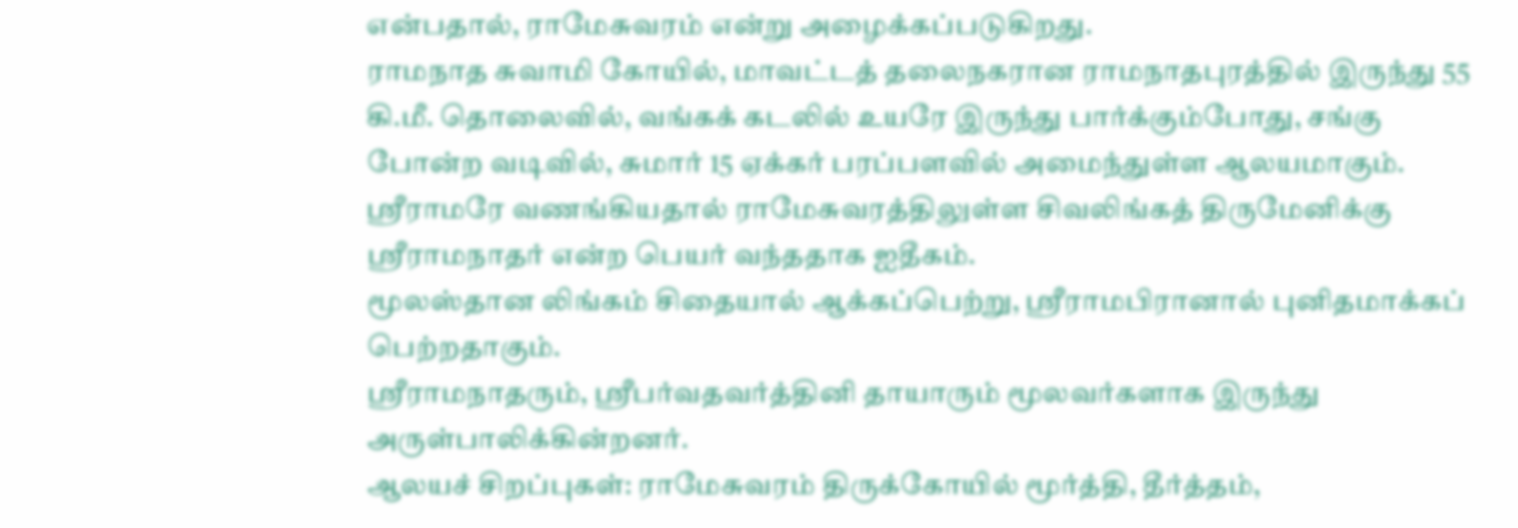என்பதால், ராமேசுவரம் என்று அழைக்கப்படுகிறது.
ராமநாத சுவாமி கோயில், மாவட்டத் தலைநகரான ராமநாதபுரத்தில் இருந்து 55 கி.மீ. தொலைவில், வங்கக் கடலில் உயரே இருந்து பார்க்கும்போது, சங்கு போன்ற வடிவில், சுமார் 15 ஏக்கர் பரப்பளவில் அமைந்துள்ள ஆலயமாகும்.
ஸ்ரீராமரே வணங்கியதால் ராமேசுவரத்திலுள்ள சிவலிங்கத் திருமேனிக்கு ஸ்ரீராமநாதர் என்ற பெயர் வந்ததாக ஐதீகம்.
மூலஸ்தான லிங்கம் சிதையால் ஆக்கப்பெற்று, ஸ்ரீராமபிரானால் புனிதமாக்கப் பெற்றதாகும்.
ஸ்ரீராமநாதரும், ஸ்ரீபர்வதவர்த்தினி தாயாரும் மூலவர்களாக இருந்து அருள்பாலிக்கின்றனர்.
ஆலயச் சிறப்புகள்: ராமேசுவரம் திருக்கோயில் மூர்த்தி, தீர்த்தம்,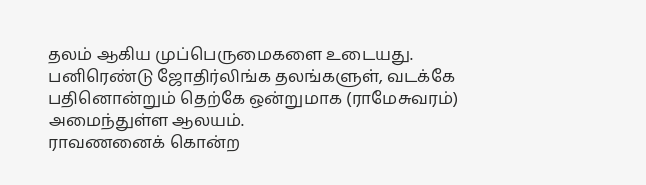தலம் ஆகிய முப்பெருமைகளை உடையது.
பனிரெண்டு ஜோதிர்லிங்க தலங்களுள், வடக்கே பதினொன்றும் தெற்கே ஒன்றுமாக (ராமேசுவரம்) அமைந்துள்ள ஆலயம்.
ராவணனைக் கொன்ற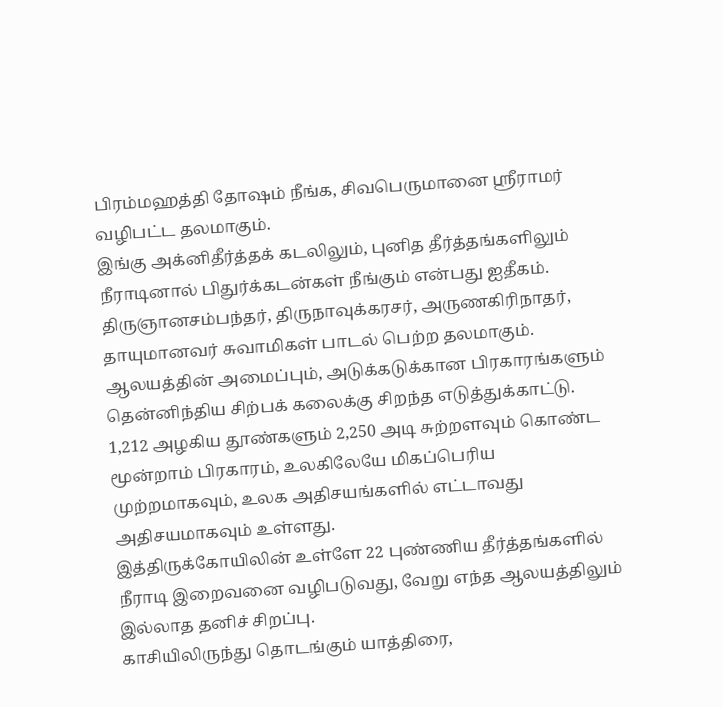பிரம்மஹத்தி தோஷம் நீங்க, சிவபெருமானை ஸ்ரீராமர் வழிபட்ட தலமாகும்.
இங்கு அக்னிதீர்த்தக் கடலிலும், புனித தீர்த்தங்களிலும் நீராடினால் பிதுர்க்கடன்கள் நீங்கும் என்பது ஐதீகம்.
திருஞானசம்பந்தர், திருநாவுக்கரசர், அருணகிரிநாதர், தாயுமானவர் சுவாமிகள் பாடல் பெற்ற தலமாகும்.
ஆலயத்தின் அமைப்பும், அடுக்கடுக்கான பிரகாரங்களும் தென்னிந்திய சிற்பக் கலைக்கு சிறந்த எடுத்துக்காட்டு.
1,212 அழகிய தூண்களும் 2,250 அடி சுற்றளவும் கொண்ட மூன்றாம் பிரகாரம், உலகிலேயே மிகப்பெரிய முற்றமாகவும், உலக அதிசயங்களில் எட்டாவது அதிசயமாகவும் உள்ளது.
இத்திருக்கோயிலின் உள்ளே 22 புண்ணிய தீர்த்தங்களில் நீராடி இறைவனை வழிபடுவது, வேறு எந்த ஆலயத்திலும் இல்லாத தனிச் சிறப்பு.
காசியிலிருந்து தொடங்கும் யாத்திரை,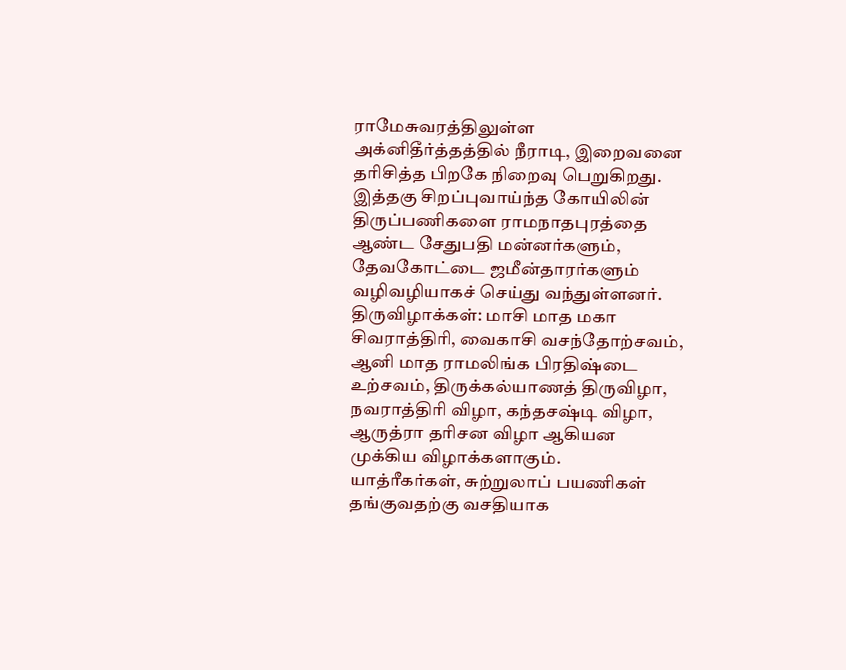ராமேசுவரத்திலுள்ள அக்னிதீர்த்தத்தில் நீராடி, இறைவனை தரிசித்த பிறகே நிறைவு பெறுகிறது.
இத்தகு சிறப்புவாய்ந்த கோயிலின் திருப்பணிகளை ராமநாதபுரத்தை ஆண்ட சேதுபதி மன்னர்களும், தேவகோட்டை ஜமீன்தாரர்களும் வழிவழியாகச் செய்து வந்துள்ளனர்.
திருவிழாக்கள்: மாசி மாத மகா சிவராத்திரி, வைகாசி வசந்தோற்சவம், ஆனி மாத ராமலிங்க பிரதிஷ்டை உற்சவம், திருக்கல்யாணத் திருவிழா, நவராத்திரி விழா, கந்தசஷ்டி விழா, ஆருத்ரா தரிசன விழா ஆகியன முக்கிய விழாக்களாகும்.
யாத்ரீகர்கள், சுற்றுலாப் பயணிகள் தங்குவதற்கு வசதியாக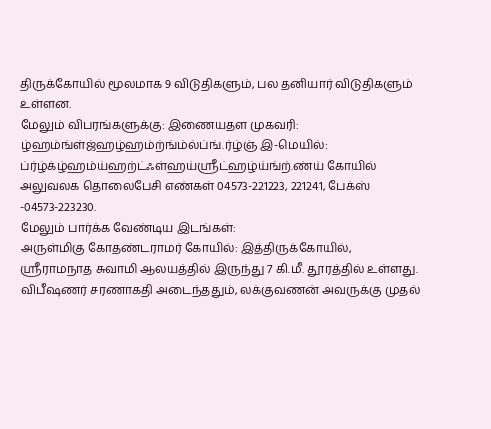திருக்கோயில் மூலமாக 9 விடுதிகளும், பல தனியார் விடுதிகளும் உள்ளன.
மேலும் விபரங்களுக்கு: இணையதள முகவரி: ழ்ஹம்ங்ள்ஜ்ஹழ்ஹம்ற்ங்ம்ல்ப்ங்.ர்ழ்ஞ் இ-மெயில்: ப்ர்ழ்க்ழ்ஹம்ய்ஹற்ட்ஃள்ஹய்ஸ்ரீட்ஹழ்ய்ங்ற்.ண்ய் கோயில் அலுவலக தொலைபேசி எண்கள் 04573-221223, 221241, பேக்ஸ் -04573-223230.
மேலும் பார்க்க வேண்டிய இடங்கள்:
அருள்மிகு கோதண்டராமர் கோயில்: இத்திருக்கோயில், ஸ்ரீராமநாத சுவாமி ஆலயத்தில் இருந்து 7 கி.மீ. தூரத்தில் உள்ளது.
விபீஷணர் சரணாகதி அடைந்ததும், லக்குவணன் அவருக்கு முதல்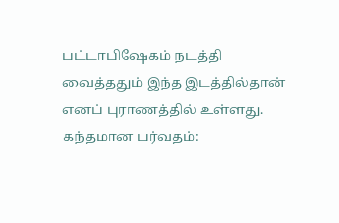பட்டாபிஷேகம் நடத்தி வைத்ததும் இந்த இடத்தில்தான் எனப் புராணத்தில் உள்ளது.
கந்தமான பர்வதம்: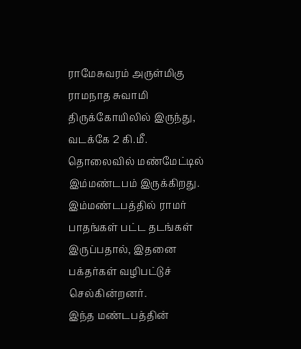ராமேசுவரம் அருள்மிகு ராமநாத சுவாமி திருக்கோயிலில் இருந்து, வடக்கே 2 கி.மீ. தொலைவில் மண்மேட்டில் இம்மண்டபம் இருக்கிறது.
இம்மண்டபத்தில் ராமர் பாதங்கள் பட்ட தடங்கள் இருப்பதால், இதனை பக்தர்கள் வழிபட்டுச் செல்கின்றனர்.
இந்த மண்டபத்தின்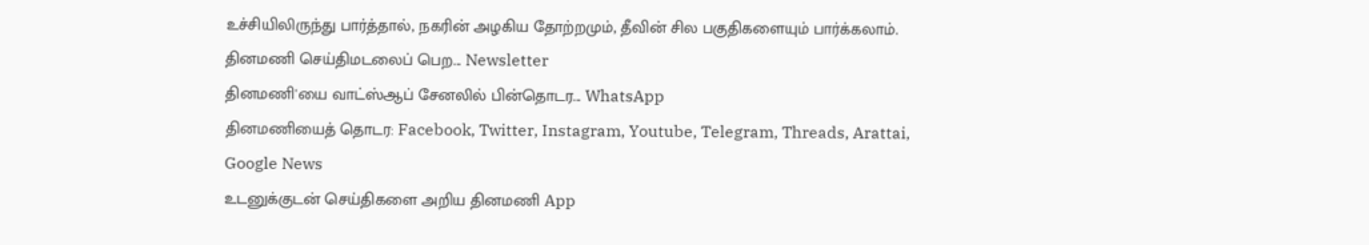உச்சியிலிருந்து பார்த்தால், நகரின் அழகிய தோற்றமும், தீவின் சில பகுதிகளையும் பார்க்கலாம்.
தினமணி செய்திமடலைப் பெற... Newsletter
தினமணி'யை வாட்ஸ்ஆப் சேனலில் பின்தொடர... WhatsApp
தினமணியைத் தொடர: Facebook, Twitter, Instagram, Youtube, Telegram, Threads, Arattai, Google News
உடனுக்குடன் செய்திகளை அறிய தினமணி App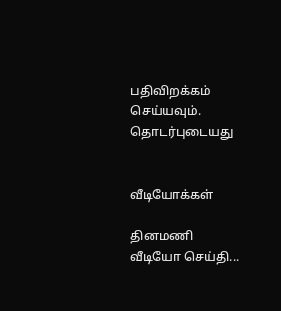பதிவிறக்கம் செய்யவும்.
தொடர்புடையது


வீடியோக்கள்

தினமணி வீடியோ செய்தி...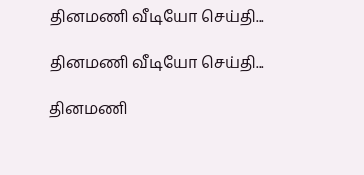தினமணி வீடியோ செய்தி...

தினமணி வீடியோ செய்தி...

தினமணி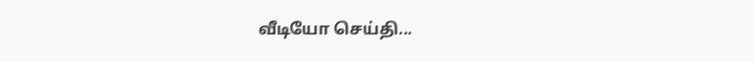வீடியோ செய்தி...